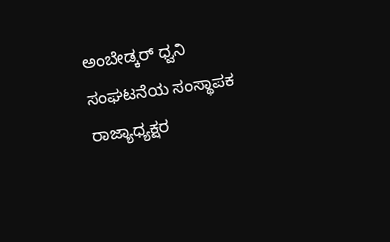ಅಂಬೇಡ್ಕರ್ ಧ್ವನಿ ಸಂಘಟನೆಯ ಸಂಸ್ಥಾಪಕ ರಾಜ್ಯಾಧ್ಯಕ್ಷರ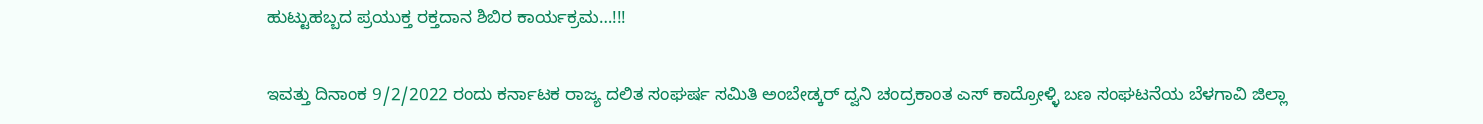ಹುಟ್ಟುಹಬ್ಬದ ಪ್ರಯುಕ್ತ ರಕ್ತದಾನ ಶಿಬಿರ ಕಾರ್ಯಕ್ರಮ…!!!

ಇವತ್ತು ದಿನಾಂಕ 9/2/2022 ರಂದು ಕರ್ನಾಟಕ ರಾಜ್ಯ ದಲಿತ ಸಂಘರ್ಷ ಸಮಿತಿ ಅಂಬೇಡ್ಕರ್ ದ್ವನಿ ಚಂದ್ರಕಾಂತ ಎಸ್ ಕಾದ್ರೋಳ್ಳಿ ಬಣ ಸಂಘಟನೆಯ ಬೆಳಗಾವಿ ಜಿಲ್ಲಾ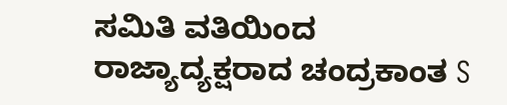ಸಮಿತಿ ವತಿಯಿಂದ
ರಾಜ್ಯಾದ್ಯಕ್ಷರಾದ ಚಂದ್ರಕಾಂತ S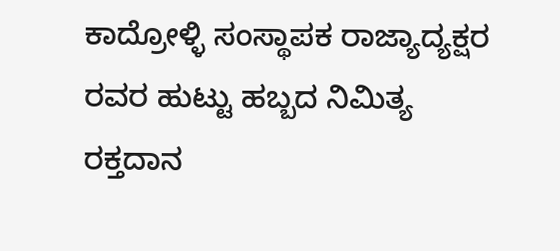ಕಾದ್ರೋಳ್ಳಿ ಸಂಸ್ಥಾಪಕ ರಾಜ್ಯಾದ್ಯಕ್ಷರ
ರವರ ಹುಟ್ಟು ಹಬ್ಬದ ನಿಮಿತ್ಯ ರಕ್ತದಾನ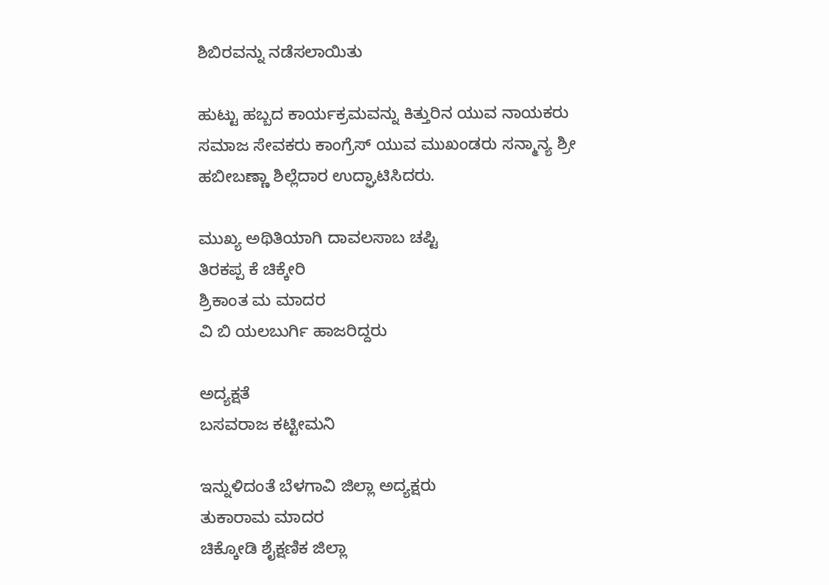ಶಿಬಿರವನ್ನು ನಡೆಸಲಾಯಿತು

ಹುಟ್ಟು ಹಬ್ಬದ ಕಾರ್ಯಕ್ರಮವನ್ನು ಕಿತ್ತುರಿನ ಯುವ ನಾಯಕರು ಸಮಾಜ ಸೇವಕರು ಕಾಂಗ್ರೆಸ್ ಯುವ ಮುಖಂಡರು ಸನ್ಮಾನ್ಯ ಶ್ರೀ ಹಬೀಬಣ್ಣಾ ಶಿಲ್ಲೆದಾರ ಉದ್ಘಾಟಿಸಿದರು.

ಮುಖ್ಯ ಅಥಿತಿಯಾಗಿ ದಾವಲಸಾಬ ಚಪ್ಟಿ
ತಿರಕಪ್ಪ ಕೆ ಚಿಕ್ಕೇರಿ
ಶ್ರಿಕಾಂತ ಮ ಮಾದರ
ವಿ ಬಿ ಯಲಬುರ್ಗಿ ಹಾಜರಿದ್ದರು

ಅದ್ಯಕ್ಷತೆ
ಬಸವರಾಜ ಕಟ್ಟೀಮನಿ

ಇನ್ನುಳಿದಂತೆ ಬೆಳಗಾವಿ ಜಿಲ್ಲಾ ಅದ್ಯಕ್ಷರು
ತುಕಾರಾಮ ಮಾದರ
ಚಿಕ್ಕೋಡಿ ಶೈಕ್ಷಣಿಕ ಜಿಲ್ಲಾ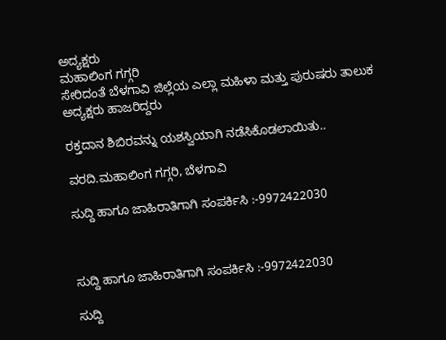ಅದ್ಯಕ್ಷರು
ಮಹಾಲಿಂಗ ಗಗ್ಗರಿ
ಸೇರಿದಂತೆ ಬೆಳಗಾವಿ ಜಿಲ್ಲೆಯ ಎಲ್ಲಾ ಮಹಿಳಾ ಮತ್ತು ಪುರುಷರು ತಾಲುಕ ಅದ್ಯಕ್ಷರು ಹಾಜರಿದ್ದರು

ರಕ್ತದಾನ ಶಿಬಿರವನ್ನು ಯಶಸ್ವಿಯಾಗಿ ನಡೆಸಿಕೊಡಲಾಯಿತು..

ವರದಿ.ಮಹಾಲಿಂಗ ಗಗ್ಗರಿ, ಬೆಳಗಾವಿ

ಸುದ್ದಿ ಹಾಗೂ ಜಾಹಿರಾತಿಗಾಗಿ ಸಂಪರ್ಕಿಸಿ :-9972422030



ಸುದ್ದಿ ಹಾಗೂ ಜಾಹಿರಾತಿಗಾಗಿ ಸಂಪರ್ಕಿಸಿ :-9972422030

ಸುದ್ದಿ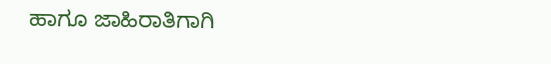ಹಾಗೂ ಜಾಹಿರಾತಿಗಾಗಿ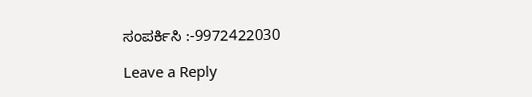ಸಂಪರ್ಕಿಸಿ :-9972422030

Leave a Reply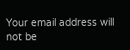Your email address will not be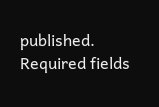published. Required fields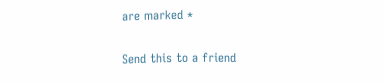are marked *

Send this to a friend